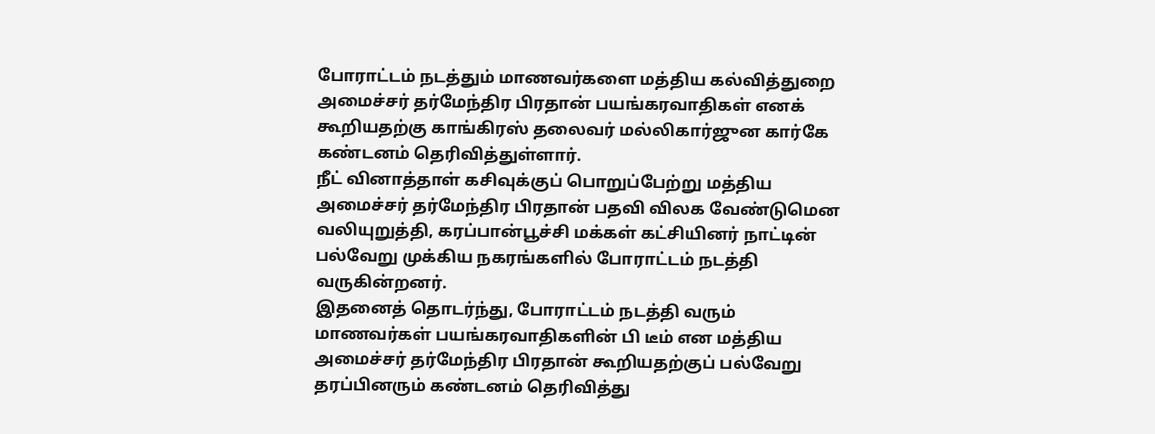போராட்டம் நடத்தும் மாணவர்களை மத்திய கல்வித்துறை அமைச்சர் தர்மேந்திர பிரதான் பயங்கரவாதிகள் எனக் கூறியதற்கு காங்கிரஸ் தலைவர் மல்லிகார்ஜுன கார்கே கண்டனம் தெரிவித்துள்ளார்.
நீட் வினாத்தாள் கசிவுக்குப் பொறுப்பேற்று மத்திய அமைச்சர் தர்மேந்திர பிரதான் பதவி விலக வேண்டுமென வலியுறுத்தி, கரப்பான்பூச்சி மக்கள் கட்சியினர் நாட்டின் பல்வேறு முக்கிய நகரங்களில் போராட்டம் நடத்தி வருகின்றனர்.
இதனைத் தொடர்ந்து, போராட்டம் நடத்தி வரும் மாணவர்கள் பயங்கரவாதிகளின் பி டீம் என மத்திய அமைச்சர் தர்மேந்திர பிரதான் கூறியதற்குப் பல்வேறு தரப்பினரும் கண்டனம் தெரிவித்து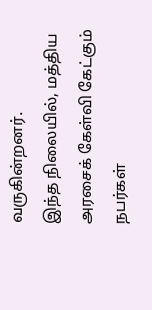வருகின்றனர்.
இந்த நிலையில், மத்திய அரசைக் கேள்வி கேட்கும் நபர்கள்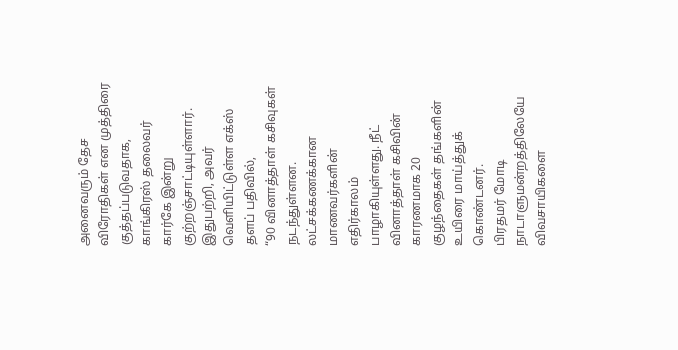அனைவரும் தேச விரோதிகள் என முத்திரை குத்தப்படுவதாக, காங்கிரஸ் தலைவர் கார்கே இன்று குற்றஞ்சாட்டியுள்ளார்.
இதுபற்றி, அவர் வெளியிட்டுள்ள எக்ஸ் தளப் பதிவில்,
“90 வினாத்தாள் கசிவுகள் நடந்துள்ளன. லட்சக்கணக்கான மாணவர்களின் எதிர்காலம் பாழாகியுள்ளது. நீட் வினாத்தாள் கசிவின் காரணமாக 20 குழந்தைகள் தங்களின் உயிரை மாய்த்துக் கொண்டனர்.
பிரதமர் மோடி நாடாளுமன்றத்திலேயே விவசாயிகளை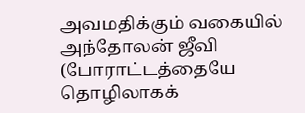அவமதிக்கும் வகையில் அந்தோலன் ஜீவி (போராட்டத்தையே தொழிலாகக்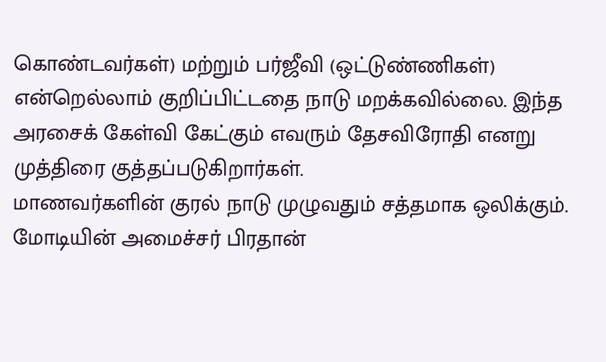கொண்டவர்கள்) மற்றும் பர்ஜீவி (ஒட்டுண்ணிகள்) என்றெல்லாம் குறிப்பிட்டதை நாடு மறக்கவில்லை. இந்த அரசைக் கேள்வி கேட்கும் எவரும் தேசவிரோதி எனறு முத்திரை குத்தப்படுகிறார்கள்.
மாணவர்களின் குரல் நாடு முழுவதும் சத்தமாக ஒலிக்கும். மோடியின் அமைச்சர் பிரதான்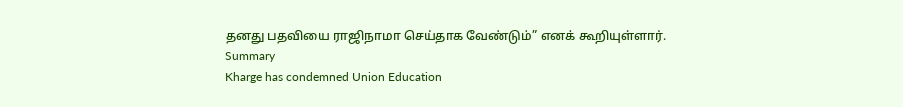தனது பதவியை ராஜிநாமா செய்தாக வேண்டும்” எனக் கூறியுள்ளார்.
Summary
Kharge has condemned Union Education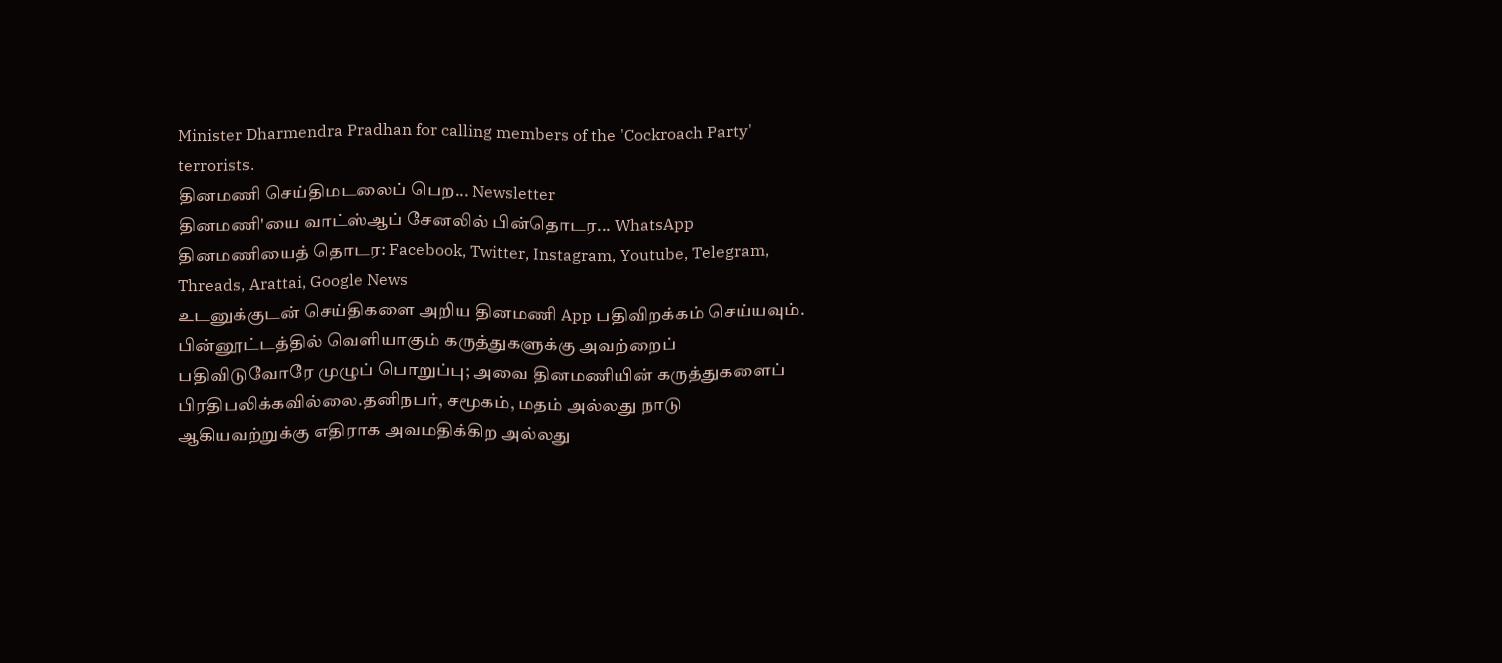Minister Dharmendra Pradhan for calling members of the 'Cockroach Party' terrorists.
தினமணி செய்திமடலைப் பெற... Newsletter
தினமணி'யை வாட்ஸ்ஆப் சேனலில் பின்தொடர... WhatsApp
தினமணியைத் தொடர: Facebook, Twitter, Instagram, Youtube, Telegram, Threads, Arattai, Google News
உடனுக்குடன் செய்திகளை அறிய தினமணி App பதிவிறக்கம் செய்யவும்.
பின்னூட்டத்தில் வெளியாகும் கருத்துகளுக்கு அவற்றைப் பதிவிடுவோரே முழுப் பொறுப்பு; அவை தினமணியின் கருத்துகளைப் பிரதிபலிக்கவில்லை.தனிநபர், சமூகம், மதம் அல்லது நாடு ஆகியவற்றுக்கு எதிராக அவமதிக்கிற அல்லது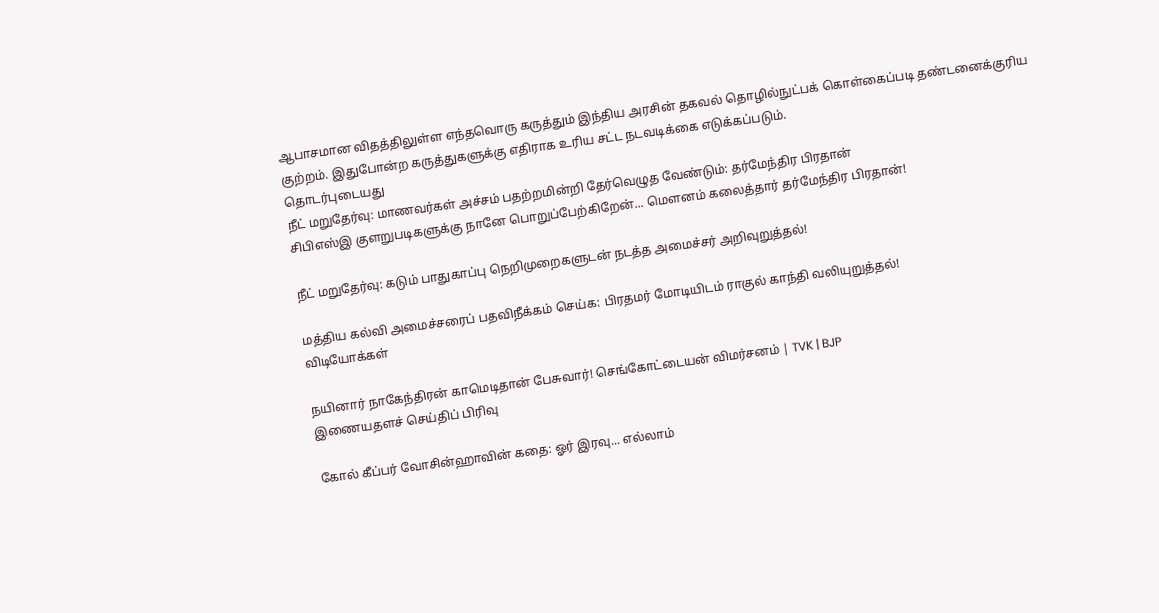ஆபாசமான விதத்திலுள்ள எந்தவொரு கருத்தும் இந்திய அரசின் தகவல் தொழில்நுட்பக் கொள்கைப்படி தண்டனைக்குரிய குற்றம். இதுபோன்ற கருத்துகளுக்கு எதிராக உரிய சட்ட நடவடிக்கை எடுக்கப்படும்.
தொடர்புடையது
நீட் மறுதேர்வு: மாணவர்கள் அச்சம் பதற்றமின்றி தேர்வெழுத வேண்டும்: தர்மேந்திர பிரதான்
சிபிஎஸ்இ குளறுபடிகளுக்கு நானே பொறுப்பேற்கிறேன்... மௌனம் கலைத்தார் தர்மேந்திர பிரதான்!

நீட் மறுதேர்வு: கடும் பாதுகாப்பு நெறிமுறைகளுடன் நடத்த அமைச்சர் அறிவுறுத்தல்!

மத்திய கல்வி அமைச்சரைப் பதவிநீக்கம் செய்க: பிரதமர் மோடியிடம் ராகுல் காந்தி வலியுறுத்தல்!
விடியோக்கள்

நயினார் நாகேந்திரன் காமெடிதான் பேசுவார்! செங்கோட்டையன் விமர்சனம் | TVK | BJP
இணையதளச் செய்திப் பிரிவு

கோல் கீப்பர் வோசின்ஹாவின் கதை: ஓர் இரவு... எல்லாம்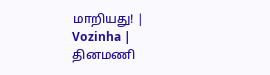மாறியது! | Vozinha |
தினமணி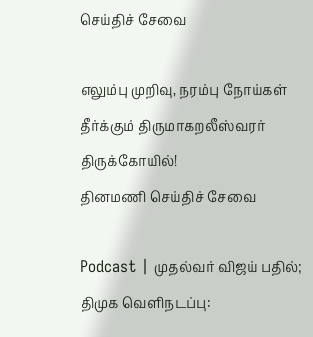செய்திச் சேவை

எலும்பு முறிவு, நரம்பு நோய்கள் தீர்க்கும் திருமாகறலீஸ்வரர் திருக்கோயில்!
தினமணி செய்திச் சேவை

Podcast | முதல்வர் விஜய் பதில்; திமுக வெளிநடப்பு: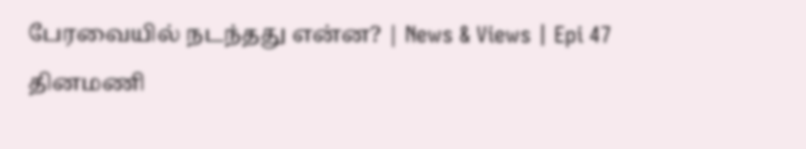பேரவையில் நடந்தது என்ன? | News & Views | Epi 47
தினமணி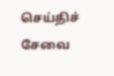செய்திச் சேவை